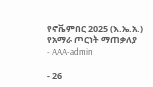የኖቬምበር 2025 (እ.ኤ.አ.) የአማራ ጦርነት ማጠቃለያ
- AAA-admin

- 26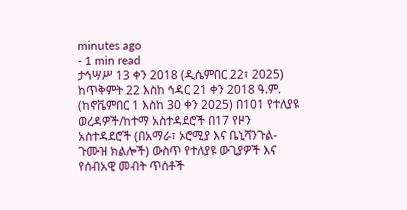minutes ago
- 1 min read
ታኅሣሥ 13 ቀን 2018 (ዲሴምበር 22፣ 2025)
ከጥቅምት 22 እስከ ኅዳር 21 ቀን 2018 ዓ.ም. (ከኖቬምበር 1 እስከ 30 ቀን 2025) በ101 የተለያዩ ወረዳዎች/ከተማ አስተዳደሮች በ17 የዞን አስተዳደሮች (በአማራ፣ ኦሮሚያ እና ቤኒሻንጉል-ጉሙዝ ክልሎች) ውስጥ የተለያዩ ውጊያዎች እና የሰብአዊ መብት ጥሰቶች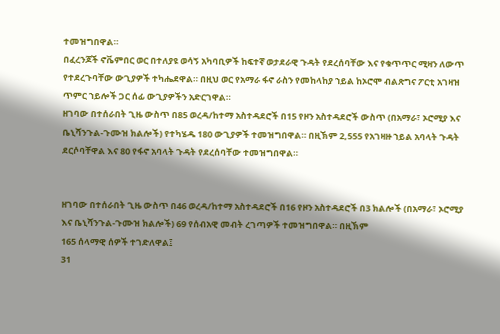ተመዝግበዋል።
በፈረንጆች ኖቬምበር ወር በተለያዩ ወሳኝ አካባቢዎች ከፍተኛ ወታደራዊ ጉዳት የደረሰባቸው እና የቁጥጥር ሚዛን ለውጥ የተደረጉባቸው ውጊያዎች ተካሔደዋል። በዚህ ወር የአማራ ፋኖ ራስን የመከላከያ ኀይል ከኦሮሞ ብልጽግና ፖርቲ አገዛዝ ጥምር ኀይሎች ጋር ሰፊ ውጊያዎችን አድርገዋል።
ዘገባው በተሰራበት ጊዜ ውስጥ በ85 ወረዳ/ከተማ አስተዳደሮች በ15 የዞን አስተዳደሮች ውስጥ (በአማራ፣ ኦሮሚያ እና ቤኒሻንጉል-ጉሙዝ ክልሎች) የተካሄዱ 180 ውጊያዎች ተመዝግበዋል። በዚኽም 2,555 የአገዛዙ ኀይል አባላት ጉዳት ደርሶባቸዋል እና 80 የፋኖ አባላት ጉዳት የደረሰባቸው ተመዝግበዋል።


ዘገባው በተሰራበት ጊዜ ውስጥ በ46 ወረዳ/ከተማ አስተዳደሮች በ16 የዞን አስተዳደሮች በ3 ክልሎች (በአማራ፣ ኦሮሚያ እና ቤኒሻንጉል-ጉሙዝ ክልሎች) 69 የሰብአዊ መብት ረገጣዎች ተመዝግበዋል። በዚኽም
165 ሰላማዊ ሰዎች ተገድለዋል፤
31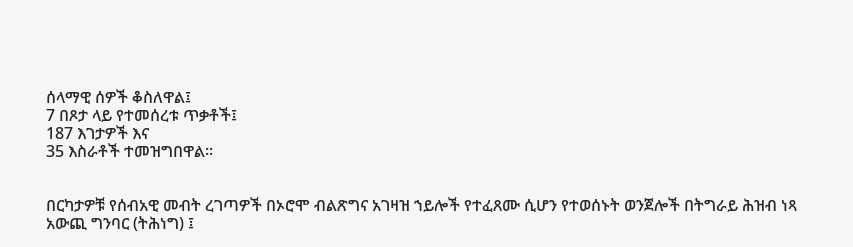ሰላማዊ ሰዎች ቆስለዋል፤
7 በጾታ ላይ የተመሰረቱ ጥቃቶች፤
187 እገታዎች እና
35 እስራቶች ተመዝግበዋል።


በርካታዎቹ የሰብአዊ መብት ረገጣዎች በኦሮሞ ብልጽግና አገዛዝ ኀይሎች የተፈጸሙ ሲሆን የተወሰኑት ወንጀሎች በትግራይ ሕዝብ ነጻ አውጪ ግንባር (ትሕነግ) ፤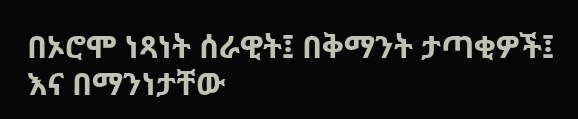በኦሮሞ ነጻነት ሰራዊት፤ በቅማንት ታጣቂዎች፤ እና በማንነታቸው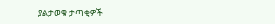ያልታወቁ ታጣቂዎች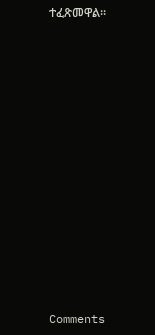ተፈጽመዋል።














Comments